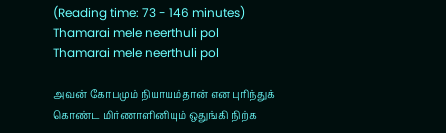(Reading time: 73 - 146 minutes)
Thamarai mele neerthuli pol
Thamarai mele neerthuli pol

அவன் கோபமும் நியாயம்தான் என புரிந்துக் கொண்ட மிர்ணாளினியும் ஒதுங்கி நிற்க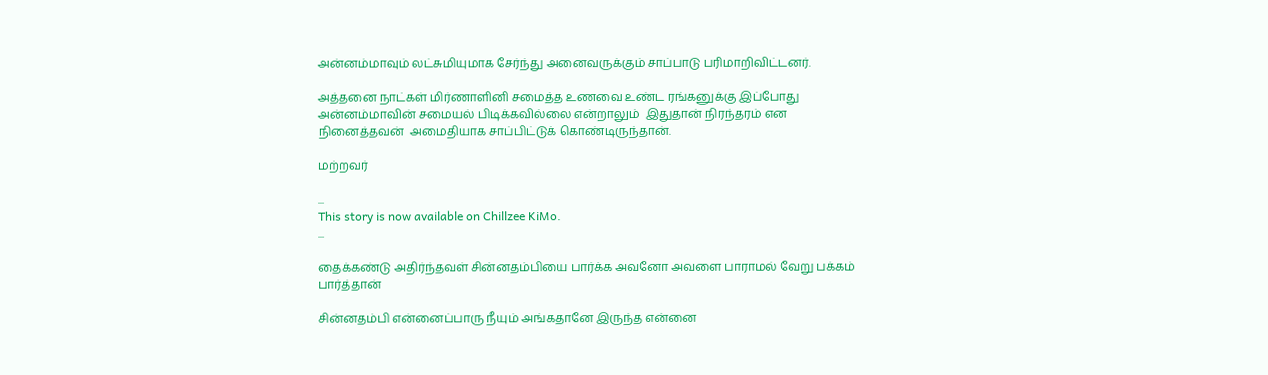அன்னம்மாவும் லட்சுமியுமாக சேர்ந்து அனைவருக்கும் சாப்பாடு பரிமாறிவிட்டனர்.

அத்தனை நாட்கள் மிர்ணாளினி சமைத்த உணவை உண்ட ரங்கனுக்கு இப்போது அன்னம்மாவின் சமையல் பிடிக்கவில்லை என்றாலும்  இதுதான் நிரந்தரம் என நினைத்தவன்  அமைதியாக சாப்பிட்டுக் கொண்டிருந்தான்.

மற்றவர்

...
This story is now available on Chillzee KiMo.
...

தைக்கண்டு அதிர்ந்தவள் சின்னதம்பியை பார்க்க அவனோ அவளை பாராமல் வேறு பக்கம் பார்த்தான்

சின்னதம்பி என்னைப்பாரு நீயும் அங்கதானே இருந்த என்னை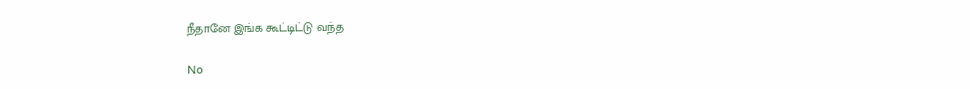நீதானே இங்க கூட்டிட்டு வந்த

No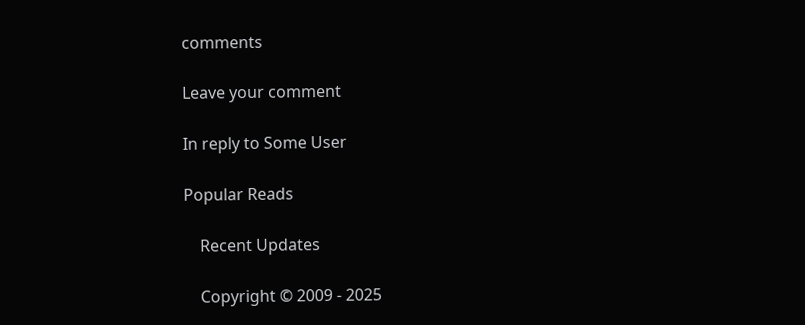comments

Leave your comment

In reply to Some User

Popular Reads

    Recent Updates

    Copyright © 2009 - 2025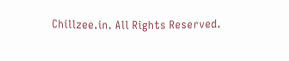Chillzee.in. All Rights Reserved.